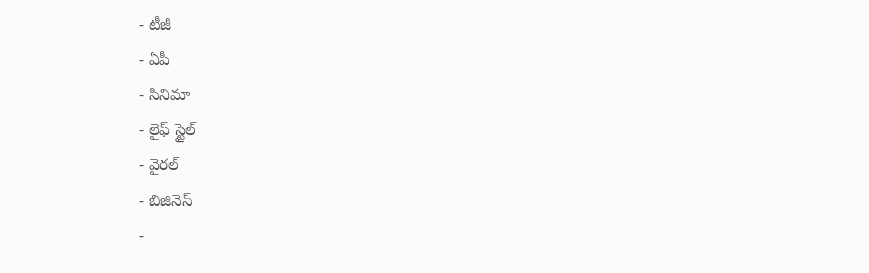- టీజీ
- ఏపీ
- సినిమా
- లైఫ్ స్టైల్
- వైరల్
- బిజినెస్
-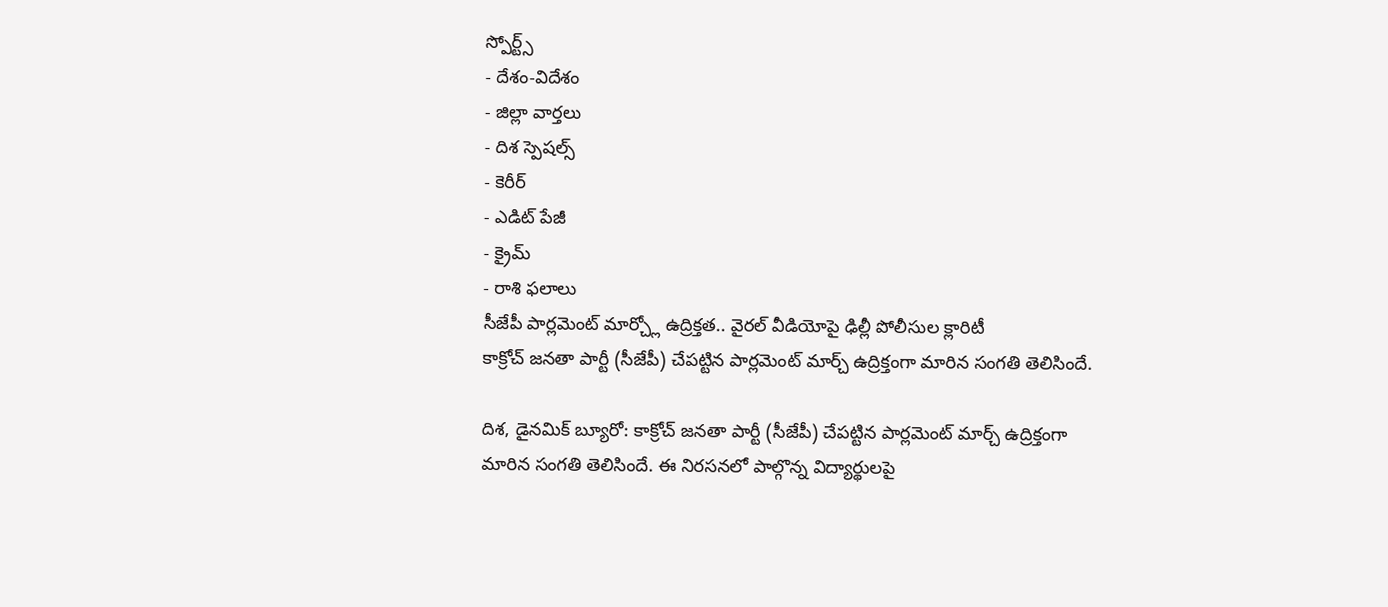స్పోర్ట్స్
- దేశం-విదేశం
- జిల్లా వార్తలు
- దిశ స్పెషల్స్
- కెరీర్
- ఎడిట్ పేజీ
- క్రైమ్
- రాశి ఫలాలు
సీజేపీ పార్లమెంట్ మార్చ్లో ఉద్రిక్తత.. వైరల్ వీడియోపై ఢిల్లీ పోలీసుల క్లారిటీ
కాక్రోచ్ జనతా పార్టీ (సీజేపీ) చేపట్టిన పార్లమెంట్ మార్చ్ ఉద్రిక్తంగా మారిన సంగతి తెలిసిందే.

దిశ, డైనమిక్ బ్యూరో: కాక్రోచ్ జనతా పార్టీ (సీజేపీ) చేపట్టిన పార్లమెంట్ మార్చ్ ఉద్రిక్తంగా మారిన సంగతి తెలిసిందే. ఈ నిరసనలో పాల్గొన్న విద్యార్థులపై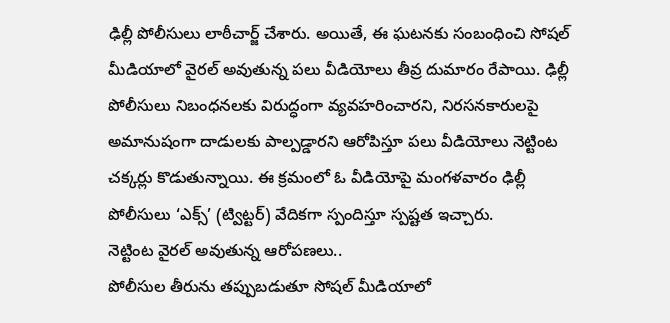ఢిల్లీ పోలీసులు లాఠీచార్జ్ చేశారు. అయితే, ఈ ఘటనకు సంబంధించి సోషల్ మీడియాలో వైరల్ అవుతున్న పలు వీడియోలు తీవ్ర దుమారం రేపాయి. ఢిల్లీ పోలీసులు నిబంధనలకు విరుద్ధంగా వ్యవహరించారని, నిరసనకారులపై అమానుషంగా దాడులకు పాల్పడ్డారని ఆరోపిస్తూ పలు వీడియోలు నెట్టింట చక్కర్లు కొడుతున్నాయి. ఈ క్రమంలో ఓ వీడియోపై మంగళవారం ఢిల్లీ పోలీసులు ‘ఎక్స్’ (ట్విట్టర్) వేదికగా స్పందిస్తూ స్పష్టత ఇచ్చారు.
నెట్టింట వైరల్ అవుతున్న ఆరోపణలు..
పోలీసుల తీరును తప్పుబడుతూ సోషల్ మీడియాలో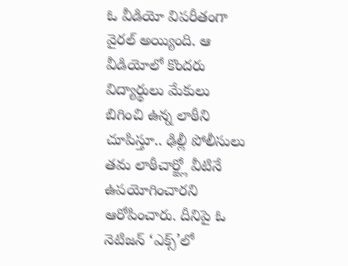ఓ వీడియో విపరీతంగా వైరల్ అయ్యింది. ఆ వీడియోలో కొందరు విద్యార్థులు మేకులు బిగించి ఉన్న లాఠీని చూపిస్తూ.. ఢిల్లీ పోలీసులు తమ లాఠీచార్జ్లో వీటినే ఉపయోగించారని ఆరోపించారు. దీనిపై ఓ నెటిజన్ ‘ఎక్స్’లో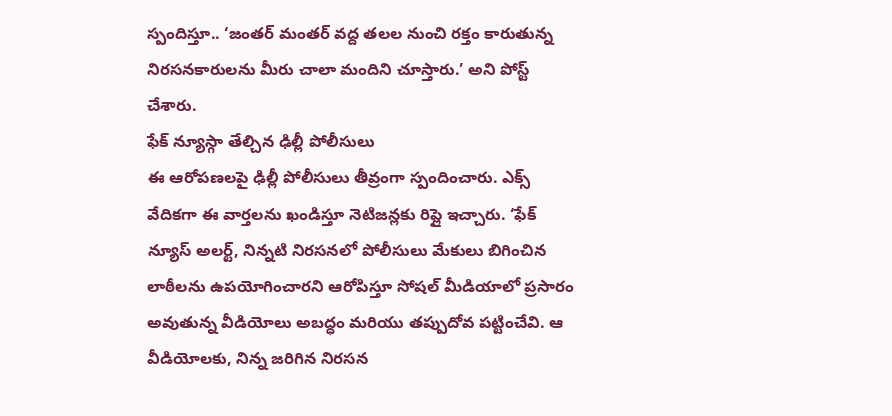స్పందిస్తూ.. ‘జంతర్ మంతర్ వద్ద తలల నుంచి రక్తం కారుతున్న నిరసనకారులను మీరు చాలా మందిని చూస్తారు.’ అని పోస్ట్ చేశారు.
ఫేక్ న్యూస్గా తేల్చిన ఢిల్లీ పోలీసులు
ఈ ఆరోపణలపై ఢిల్లీ పోలీసులు తీవ్రంగా స్పందించారు. ఎక్స్ వేదికగా ఈ వార్తలను ఖండిస్తూ నెటిజన్లకు రిప్లై ఇచ్చారు. ‘ఫేక్ న్యూస్ అలర్ట్, నిన్నటి నిరసనలో పోలీసులు మేకులు బిగించిన లాఠీలను ఉపయోగించారని ఆరోపిస్తూ సోషల్ మీడియాలో ప్రసారం అవుతున్న వీడియోలు అబద్ధం మరియు తప్పుదోవ పట్టించేవి. ఆ వీడియోలకు, నిన్న జరిగిన నిరసన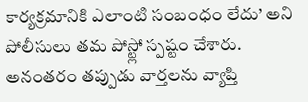కార్యక్రమానికి ఎలాంటి సంబంధం లేదు’ అని పోలీసులు తమ పోస్ట్లో స్పష్టం చేశారు. అనంతరం తప్పుడు వార్తలను వ్యాప్తి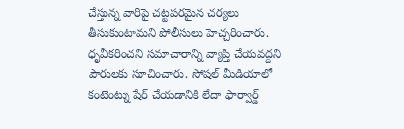చేస్తున్న వారిపై చట్టపరమైన చర్యలు తీసుకుంటామని పోలీసులు హెచ్చరించారు. ధృవీకరించని సమాచారాన్ని వ్యాప్తి చేయవద్దని పౌరులకు సూచించారు. సోషల్ మీడియాలో కంటెంట్ను షేర్ చేయడానికి లేదా ఫార్వార్డ్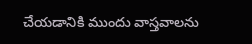చేయడానికి ముందు వాస్తవాలను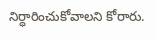నిర్ధారించుకోవాలని కోరారు.